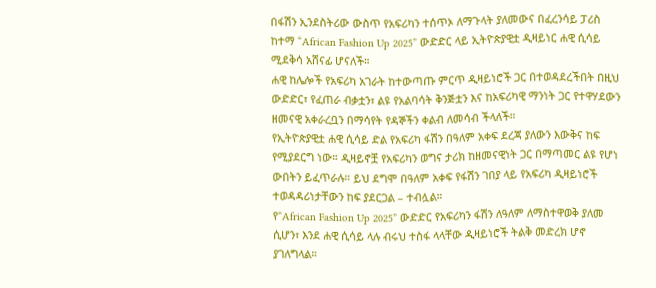በፋሽን ኢንደስትሪው ውስጥ የአፍሪካን ተሰጥኦ ለማጉላት ያለመውና በፈረንሳይ ፓሪስ ከተማ “African Fashion Up 2025” ውድድር ላይ ኢትዮጵያዊቷ ዲዛይነር ሐዊ ሲሳይ ሚደቅሳ አሸናፊ ሆናለች።
ሐዊ ከሌሎች የአፍሪካ አገራት ከተውጣጡ ምርጥ ዲዛይነሮች ጋር በተወዳደረችበት በዚህ ውድድር፣ የፈጠራ ብቃቷን፣ ልዩ የአልባሳት ቅንጅቷን እና ከአፍሪካዊ ማንነት ጋር የተዋሃደውን ዘመናዊ አቀራረቧን በማሳየት የዳኞችን ቀልብ ለመሳብ ችላለች።
የኢትዮጵያዊቷ ሐዊ ሲሳይ ድል የአፍሪካ ፋሽን በዓለም አቀፍ ደረጃ ያለውን እውቅና ከፍ የሚያደርግ ነው። ዲዛይኖቿ የአፍሪካን ወግና ታሪክ ከዘመናዊነት ጋር በማጣመር ልዩ የሆነ ውበትን ይፈጥራሉ። ይህ ደግሞ በዓለም አቀፍ የፋሽን ገበያ ላይ የአፍሪካ ዲዛይነሮች ተወዳዳሪነታቸውን ከፍ ያደርጋል – ተብሏል።
የ“African Fashion Up 2025” ውድድር የአፍሪካን ፋሽን ለዓለም ለማስተዋወቅ ያለመ ሲሆን፣ እንደ ሐዊ ሲሳይ ላሉ ብሩህ ተስፋ ላላቸው ዲዛይነሮች ትልቅ መድረክ ሆኖ ያገለግላል።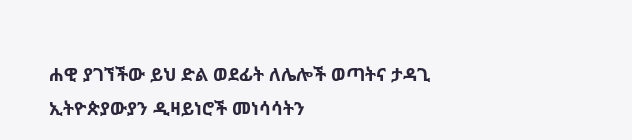ሐዊ ያገኘችው ይህ ድል ወደፊት ለሌሎች ወጣትና ታዳጊ ኢትዮጵያውያን ዲዛይነሮች መነሳሳትን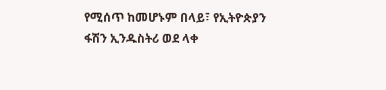የሚሰጥ ከመሆኑም በላይ፣ የኢትዮጵያን ፋሽን ኢንዱስትሪ ወደ ላቀ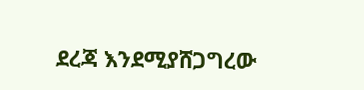ደረጃ እንደሚያሸጋግረው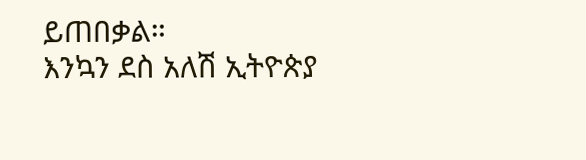ይጠበቃል።
እንኳን ደስ አለሽ ኢትዮጵያ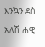እንኳን ደስ አለሽ ሐዊ